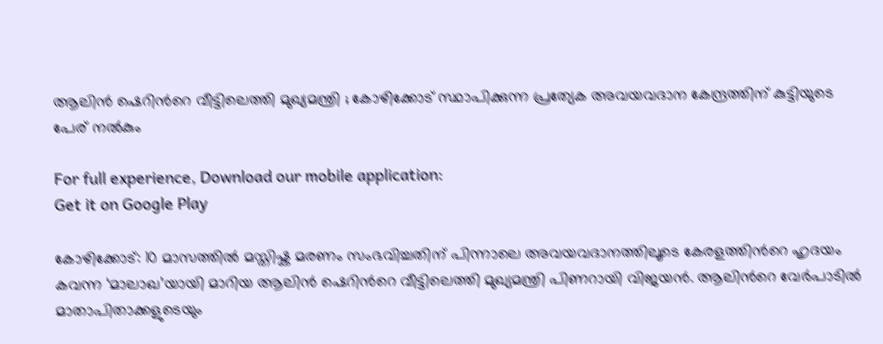ആലിൻ ഷെറിന്‍റെ വീട്ടിലെത്തി മുഖ്യമന്ത്രി ; കോഴിക്കോട് സ്ഥാപിക്കുന്ന പ്രത്യേക അവയവദാന കേന്ദ്രത്തിന് കുട്ടിയുടെ പേര് നൽകും

For full experience, Download our mobile application:
Get it on Google Play

കോഴിക്കോട്: 10 മാസത്തിൽ മസ്തിഷ്ക മരണം സംഭവിച്ചതിന് പിന്നാലെ അവയവദാനത്തിലൂടെ കേരളത്തിന്‍റെ ഹൃദയം കവന്ന ‘മാലാഖ’യായി മാറിയ ആലിൻ ഷെറിന്‍റെ വീട്ടിലെത്തി മുഖ്യമന്ത്രി പിണറായി വിജയൻ. ആലിന്‍റെ വേർപാടിൽ മാതാപിതാക്കളുടെയും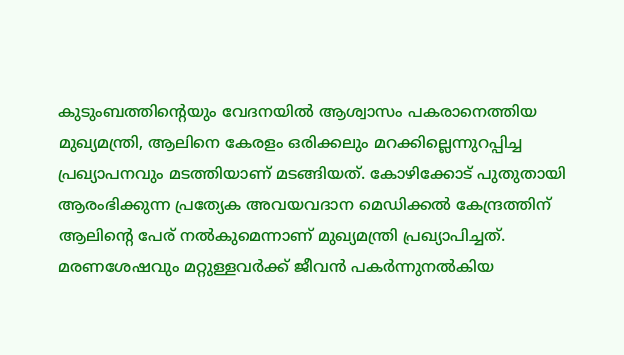കുടുംബത്തിന്‍റെയും വേദനയിൽ ആശ്വാസം പകരാനെത്തിയ മുഖ്യമന്ത്രി, ആലിനെ കേരളം ഒരിക്കലും മറക്കില്ലെന്നുറപ്പിച്ച പ്രഖ്യാപനവും മടത്തിയാണ് മടങ്ങിയത്. കോഴിക്കോട് പുതുതായി ആരംഭിക്കുന്ന പ്രത്യേക അവയവദാന മെഡിക്കൽ കേന്ദ്രത്തിന് ആലിൻ്റെ പേര് നൽകുമെന്നാണ് മുഖ്യമന്ത്രി പ്രഖ്യാപിച്ചത്. മരണശേഷവും മറ്റുള്ളവർക്ക് ജീവൻ പകർന്നുനൽകിയ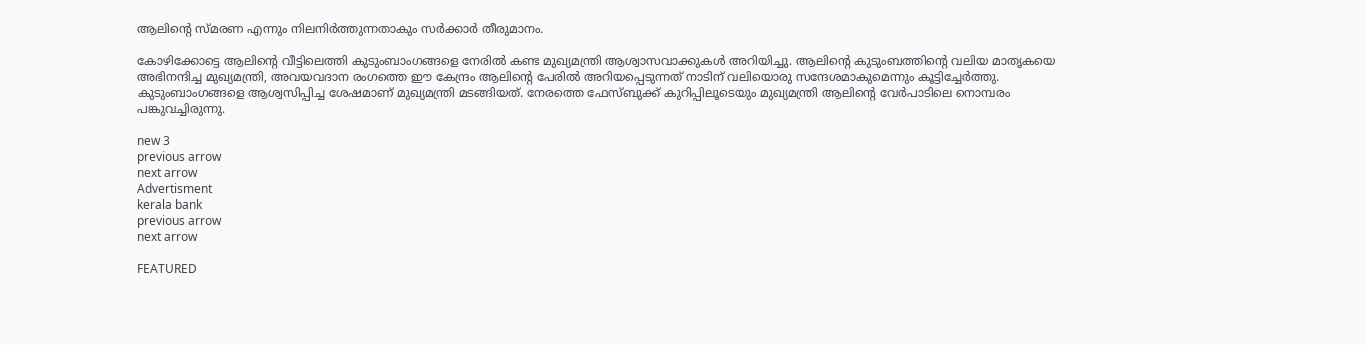ആലിൻ്റെ സ്മരണ എന്നും നിലനിർത്തുന്നതാകും സർക്കാർ തീരുമാനം.

കോഴിക്കോട്ടെ ആലിൻ്റെ വീട്ടിലെത്തി കുടുംബാംഗങ്ങളെ നേരിൽ കണ്ട മുഖ്യമന്ത്രി ആശ്വാസവാക്കുകൾ അറിയിച്ചു. ആലിൻ്റെ കുടുംബത്തിൻ്റെ വലിയ മാതൃകയെ അഭിനന്ദിച്ച മുഖ്യമന്ത്രി, അവയവദാന രംഗത്തെ ഈ കേന്ദ്രം ആലിൻ്റെ പേരിൽ അറിയപ്പെടുന്നത് നാടിന് വലിയൊരു സന്ദേശമാകുമെന്നും കൂട്ടിച്ചേർത്തു. കുടുംബാംഗങ്ങളെ ആശ്വസിപ്പിച്ച ശേഷമാണ് മുഖ്യമന്ത്രി മടങ്ങിയത്. നേരത്തെ ഫേസ്ബുക്ക് കുറിപ്പിലൂടെയും മുഖ്യമന്ത്രി ആലിന്‍റെ വേർപാടിലെ നൊമ്പരം പങ്കുവച്ചിരുന്നു.

new 3
previous arrow
next arrow
Advertisment
kerala bank
previous arrow
next arrow

FEATURED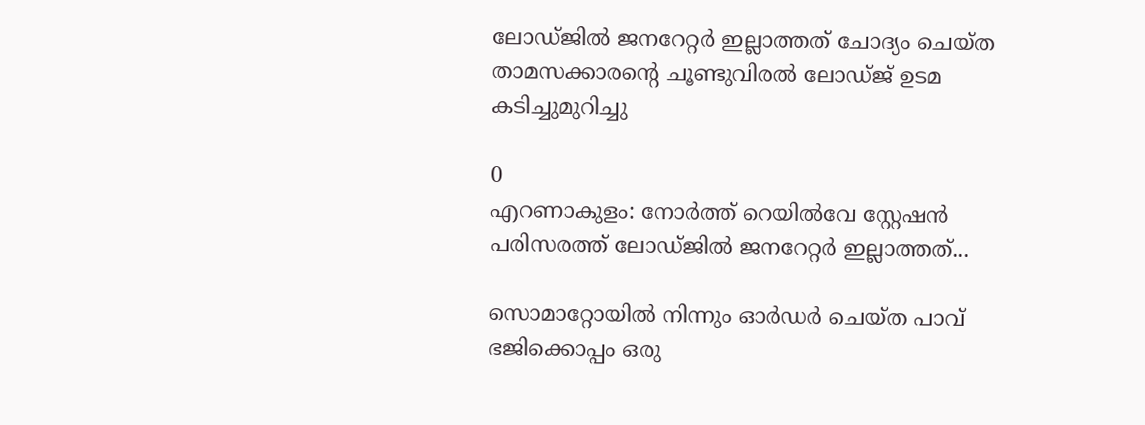ലോഡ്ജിൽ ജനറേറ്റർ ഇല്ലാത്തത് ചോദ്യം ചെയ്ത താമസക്കാരന്റെ ചൂണ്ടുവിരൽ ലോഡ്ജ് ഉടമ കടിച്ചുമുറിച്ചു

0
എറണാകുളം: നോർത്ത് റെയിൽവേ സ്റ്റേഷൻ പരിസരത്ത് ലോഡ്ജിൽ ജനറേറ്റർ ഇല്ലാത്തത്...

സൊമാറ്റോയിൽ നിന്നും ഓർഡർ ചെയ്ത പാവ് ഭജിക്കൊപ്പം ഒരു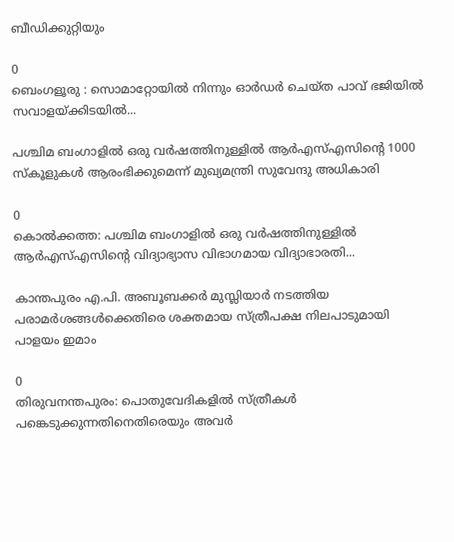ബീഡിക്കുറ്റിയും

0
ബെംഗളൂരു : സൊമാറ്റോയിൽ നിന്നും ഓർഡർ ചെയ്ത പാവ് ഭജിയിൽ സവാളയ്ക്കിടയിൽ...

പശ്ചിമ ബംഗാളില്‍ ഒരു വര്‍ഷത്തിനുള്ളില്‍ ആര്‍എസ്എസിന്റെ 1000 സ്‌കൂളുകള്‍ ആരംഭിക്കുമെന്ന് മുഖ്യമന്ത്രി സുവേന്ദു അധികാരി

0
കൊല്‍ക്കത്ത: പശ്ചിമ ബംഗാളില്‍ ഒരു വര്‍ഷത്തിനുള്ളില്‍ ആര്‍എസ്എസിന്റെ വിദ്യാഭ്യാസ വിഭാഗമായ വിദ്യാഭാരതി...

കാന്തപുരം എ.പി. അബൂബക്കർ മുസ്ലിയാർ നടത്തിയ പരാമർശങ്ങൾക്കെതിരെ ശക്തമായ സ്ത്രീപക്ഷ നിലപാടുമായി പാളയം ഇമാം

0
തിരുവനന്തപുരം: പൊതുവേദികളിൽ സ്ത്രീകൾ പങ്കെടുക്കുന്നതിനെതിരെയും അവർ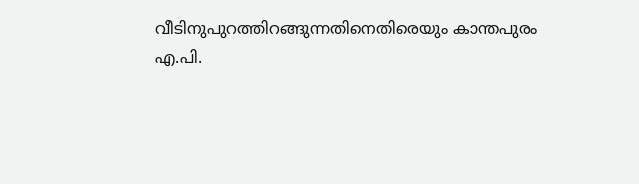വീടിനുപുറത്തിറങ്ങുന്നതിനെതിരെയും കാന്തപുരം എ.പി.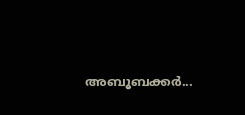അബൂബക്കർ...